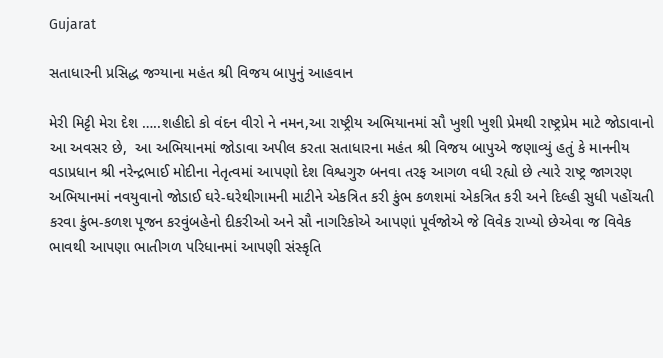Gujarat

સતાધારની પ્રસિદ્ધ જગ્યાના મહંત શ્રી વિજય બાપુનું આહવાન

મેરી મિટ્ટી મેરા દેશ …..શહીદો કો વંદન વીરો ને નમન,આ રાષ્ટ્રીય અભિયાનમાં સૌ ખુશી ખુશી પ્રેમથી રાષ્ટ્રપ્રેમ માટે જોડાવાનો આ અવસર છે,  આ અભિયાનમાં જોડાવા અપીલ કરતા સતાધારના મહંત શ્રી વિજય બાપુએ જણાવ્યું હતું કે માનનીય વડાપ્રધાન શ્રી નરેન્દ્રભાઈ મોદીના નેતૃત્વમાં આપણો દેશ વિશ્વગુરુ બનવા તરફ આગળ વધી રહ્યો છે ત્યારે રાષ્ટ્ર જાગરણ અભિયાનમાં નવયુવાનો જોડાઈ ઘરે-ઘરેથીગામની માટીને એકત્રિત કરી કુંભ કળશમાં એકત્રિત કરી અને દિલ્હી સુધી પહોંચતી કરવા કુંભ-કળશ પૂજન કરવુંબહેનો દીકરીઓ અને સૌ નાગરિકોએ આપણાં પૂર્વજોએ જે વિવેક રાખ્યો છેએવા જ વિવેક ભાવથી આપણા ભાતીગળ પરિધાનમાં આપણી સંસ્કૃતિ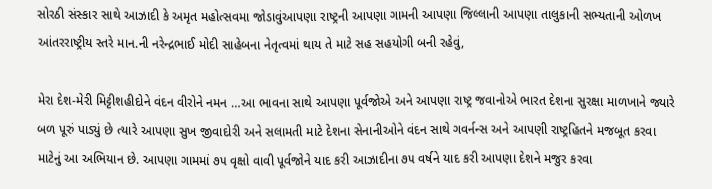સોરઠી સંસ્કાર સાથે આઝાદી કે અમૃત મહોત્સવમા જોડાવુંઆપણા રાષ્ટ્રની આપણા ગામની આપણા જિલ્લાની આપણા તાલુકાની સભ્યતાની ઓળખ આંતરરાષ્ટ્રીય સ્તરે માન.ની નરેન્દ્રભાઈ મોદી સાહેબના નેતૃત્વમાં થાય તે માટે સહ સહયોગી બની રહેવું,

મેરા દેશ-મેરી મિટ્ટીશહીદોને વંદન વીરોને નમન …આ ભાવના સાથે આપણા પૂર્વજોએ અને આપણા રાષ્ટ્ર જવાનોએ ભારત દેશના સુરક્ષા માળખાને જ્યારે બળ પૂરું પાડ્યું છે ત્યારે આપણા સુખ જીવાદોરી અને સલામતી માટે દેશના સેનાનીઓને વંદન સાથે ગવર્નન્સ અને આપણી રાષ્ટ્રહિતને મજબૂત કરવા માટેનું આ અભિયાન છે. આપણા ગામમાં ૭૫ વૃક્ષો વાવી પૂર્વજોને યાદ કરી આઝાદીના ૭૫ વર્ષને યાદ કરી આપણા દેશને મજુર કરવા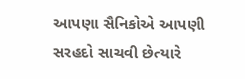આપણા સૈનિકોએ આપણી સરહદો સાચવી છેત્યારે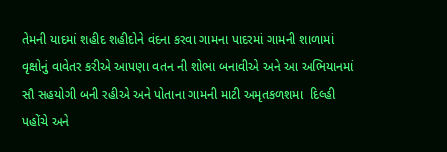તેમની યાદમાં શહીદ શહીદોને વંદના કરવા ગામના પાદરમાં ગામની શાળામાં વૃક્ષોનું વાવેતર કરીએ આપણા વતન ની શોભા બનાવીએ અને આ અભિયાનમાં સૌ સહયોગી બની રહીએ અને પોતાના ગામની માટી અમૃતકળશમા  દિલ્હી પહોંચે અને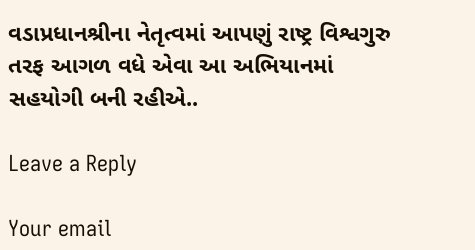વડાપ્રધાનશ્રીના નેતૃત્વમાં આપણું રાષ્ટ્ર વિશ્વગુરુ તરફ આગળ વધે એવા આ અભિયાનમાં સહયોગી બની રહીએ..

Leave a Reply

Your email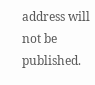address will not be published.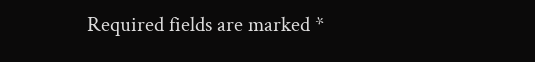Required fields are marked *